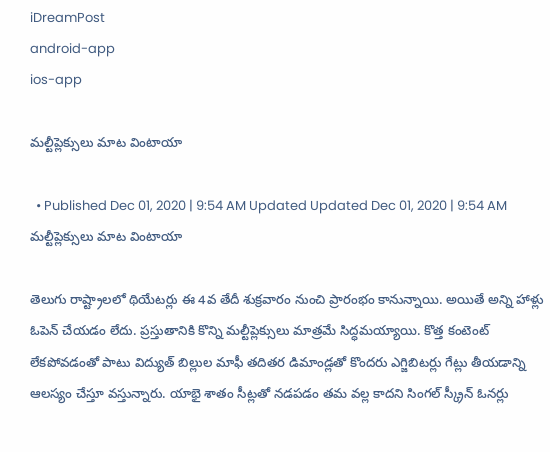iDreamPost
android-app
ios-app

మల్టీప్లెక్సులు మాట వింటాయా

  • Published Dec 01, 2020 | 9:54 AM Updated Updated Dec 01, 2020 | 9:54 AM
మల్టీప్లెక్సులు మాట వింటాయా

తెలుగు రాష్ట్రాలలో థియేటర్లు ఈ 4వ తేదీ శుక్రవారం నుంచి ప్రారంభం కానున్నాయి. అయితే అన్ని హాళ్లు ఓపెన్ చేయడం లేదు. ప్రస్తుతానికి కొన్ని మల్టీప్లెక్సులు మాత్రమే సిద్ధమయ్యాయి. కొత్త కంటెంట్ లేకపోవడంతో పాటు విద్యుత్ బిల్లుల మాఫీ తదితర డిమాండ్లతో కొందరు ఎగ్జిబిటర్లు గేట్లు తీయడాన్ని ఆలస్యం చేస్తూ వస్తున్నారు. యాభై శాతం సీట్లతో నడపడం తమ వల్ల కాదని సింగల్ స్క్రీన్ ఓనర్లు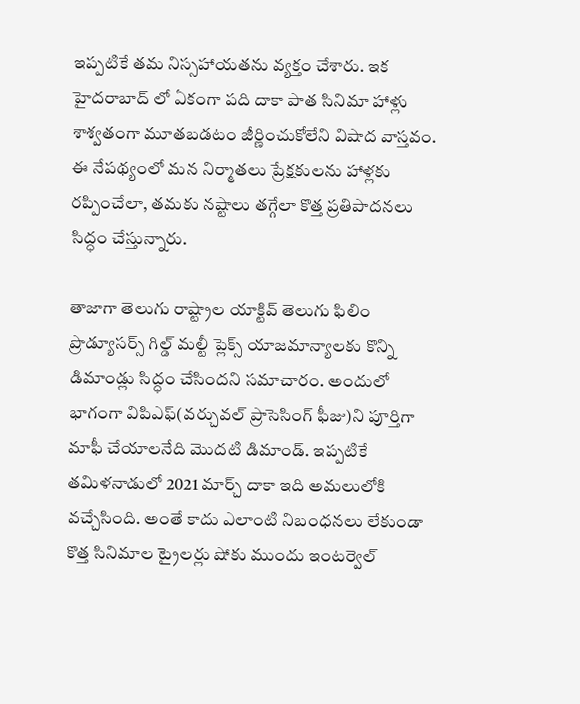ఇప్పటికే తమ నిస్సహాయతను వ్యక్తం చేశారు. ఇక హైదరాబాద్ లో ఏకంగా పది దాకా పాత సినిమా హాళ్లు శాశ్వతంగా మూతబడటం జీర్ణించుకోలేని విషాద వాస్తవం. ఈ నేపథ్యంలో మన నిర్మాతలు ప్రేక్షకులను హాళ్లకు రప్పించేలా, తమకు నష్టాలు తగ్గేలా కొత్త ప్రతిపాదనలు సిద్ధం చేస్తున్నారు.

తాజాగా తెలుగు రాష్ట్రాల యాక్టివ్ తెలుగు ఫిలిం ప్రొడ్యూసర్స్ గిల్డ్ మల్టీ ప్లెక్స్ యాజమాన్యాలకు కొన్ని డిమాండ్లు సిద్ధం చేసిందని సమాచారం. అందులో భాగంగా విపిఎఫ్(వర్చువల్ ప్రాసెసింగ్ ఫీజు)ని పూర్తిగా మాఫీ చేయాలనేది మొదటి డిమాండ్. ఇప్పటికే తమిళనాడులో 2021 మార్చ్ దాకా ఇది అమలులోకి వచ్చేసింది. అంతే కాదు ఎలాంటి నిబంధనలు లేకుండా కొత్త సినిమాల ట్రైలర్లు షోకు ముందు ఇంటర్వెల్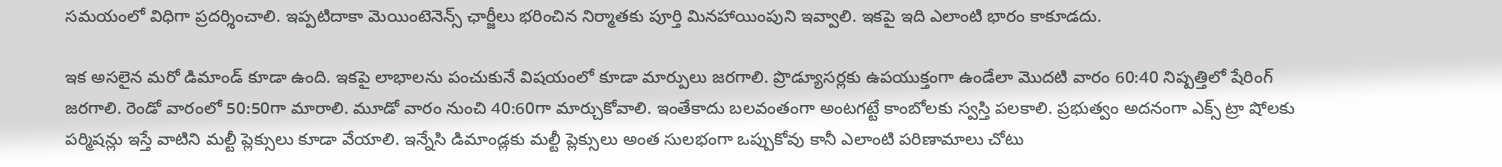సమయంలో విధిగా ప్రదర్శించాలి. ఇప్పటిదాకా మెయింటెనెన్స్ ఛార్జీలు భరించిన నిర్మాతకు పూర్తి మినహాయింపుని ఇవ్వాలి. ఇకపై ఇది ఎలాంటి భారం కాకూడదు.

ఇక అసలైన మరో డిమాండ్ కూడా ఉంది. ఇకపై లాభాలను పంచుకునే విషయంలో కూడా మార్పులు జరగాలి. ప్రొడ్యూసర్లకు ఉపయుక్తంగా ఉండేలా మొదటి వారం 60:40 నిష్పత్తిలో షేరింగ్ జరగాలి. రెండో వారంలో 50:50గా మారాలి. మూడో వారం నుంచి 40:60గా మార్చుకోవాలి. ఇంతేకాదు బలవంతంగా అంటగట్టే కాంబోలకు స్వస్తి పలకాలి. ప్రభుత్వం అదనంగా ఎక్స్ ట్రా షోలకు పర్మిషన్లు ఇస్తే వాటిని మల్టీ ప్లెక్సులు కూడా వేయాలి. ఇన్నేసి డిమాండ్లకు మల్టీ ప్లెక్సులు అంత సులభంగా ఒప్పుకోవు కానీ ఎలాంటి పరిణామాలు చోటు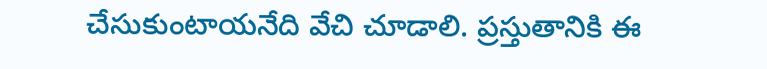చేసుకుంటాయనేది వేచి చూడాలి. ప్రస్తుతానికి ఈ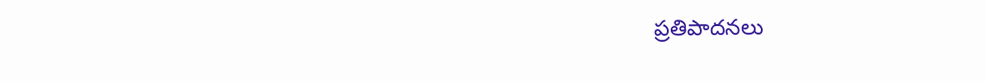ప్రతిపాదనలు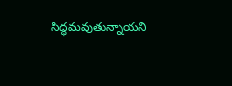సిద్ధమవుతున్నాయని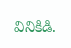వినికిడి.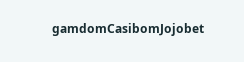gamdomCasibomJojobet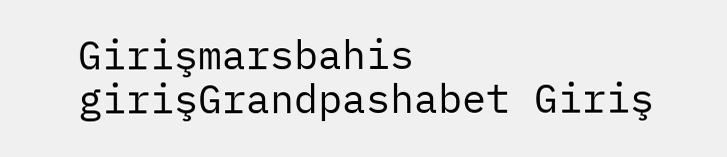Girişmarsbahis girişGrandpashabet Giriş